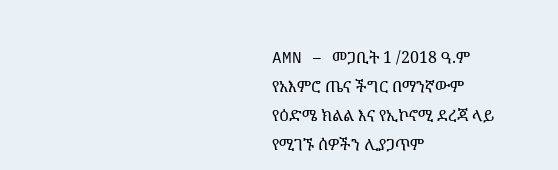AMN – መጋቢት 1 /2018 ዓ.ም
የአእምሮ ጤና ችግር በማንኛውም የዕድሜ ክልል እና የኢኮኖሚ ደረጃ ላይ የሚገኙ ሰዎችን ሊያጋጥም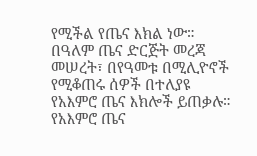የሚችል የጤና እክል ነው።
በዓለም ጤና ድርጅት መረጃ መሠረት፣ በየዓመቱ በሚሊዮኖች የሚቆጠሩ ሰዎች በተለያዩ የአእምሮ ጤና እክሎች ይጠቃሉ።
የአእምሮ ጤና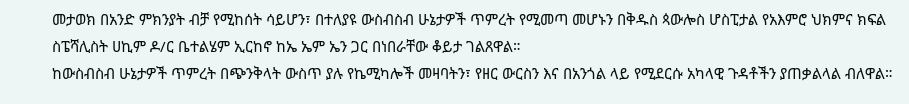መታወክ በአንድ ምክንያት ብቻ የሚከሰት ሳይሆን፣ በተለያዩ ውስብስብ ሁኔታዎች ጥምረት የሚመጣ መሆኑን በቅዱስ ጳውሎስ ሆስፒታል የአእምሮ ህክምና ክፍል ስፔሻሊስት ሀኪም ዶ/ር ቤተልሄም ኢርከኖ ከኤ ኤም ኤን ጋር በነበራቸው ቆይታ ገልጸዋል።
ከውስብስብ ሁኔታዎች ጥምረት በጭንቅላት ውስጥ ያሉ የኬሚካሎች መዛባትን፣ የዘር ውርስን እና በአንጎል ላይ የሚደርሱ አካላዊ ጉዳቶችን ያጠቃልላል ብለዋል።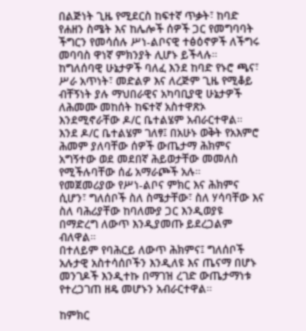በልጅነት ጊዜ የሚደርስ ከፍተኛ ጥቃት፣ ከባድ የሐዘን ስሜት እና ከሌሎች ሰዎች ጋር የመግባባት ችግርን የመሳሰሉ ሥነ-ልቦናዊ ተፅዕኖዎች ለችግሩ መባባስ ዋነኛ ምክንያት ሊሆኑ ይችላሉ።
ከግለሰባዊ ሁኔታዎች ባለፈ እንደ ከባድ የኑሮ ጫና፣ ሥራ አጥነት፣ መድልዎ እና ለረጅም ጊዜ የሚቆይ ብቸኝነት ያሉ ማህበራዊና አካባቢያዊ ሁኔታዎች ለሕመሙ መከሰት ከፍተኛ አስተዋጽኦ እንደሚኖራቸው ዶ/ር ቤተልሄም አብራርተዋል።
እንደ ዶ/ር ቤተልሄም ገለፃ፤ በአሁኑ ወቅት የአእምሮ ሕመም ያለባቸው ሰዎች ውጤታማ ሕክምና አግኝተው ወደ መደበኛ ሕይወታቸው መመለስ የሚችሉባቸው ሰፊ አማራጮች አሉ።
የመጀመሪያው የሥነ-ልቦና ምክር እና ሕክምና ሲሆን፣ ግለሰቦች ስለ ስሜታቸው፣ ስለ ሃሳባቸው እና ስለ ባሕሪያቸው ከባለሙያ ጋር እንዲወያዩ በማድረግ ለውጥ እንዲያመጡ ይደረጋልም ብለዋል።
በተለይም የባሕርይ ለውጥ ሕክምና፤ ግለሰቦች አሉታዊ አስተሳሰቦችን እንዲለዩ እና ጤናማ በሆኑ መንገዶች እንዲተኩ በማገዝ ረገድ ውጤታማነቱ የተረጋገጠ ዘዴ መሆኑን አብራርተዋል።

ከምክር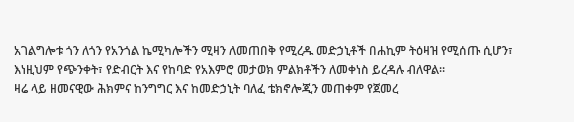አገልግሎቱ ጎን ለጎን የአንጎል ኬሚካሎችን ሚዛን ለመጠበቅ የሚረዱ መድኃኒቶች በሐኪም ትዕዛዝ የሚሰጡ ሲሆን፣ እነዚህም የጭንቀት፣ የድብርት እና የከባድ የአእምሮ መታወክ ምልክቶችን ለመቀነስ ይረዳሉ ብለዋል።
ዛሬ ላይ ዘመናዊው ሕክምና ከንግግር እና ከመድኃኒት ባለፈ ቴክኖሎጂን መጠቀም የጀመረ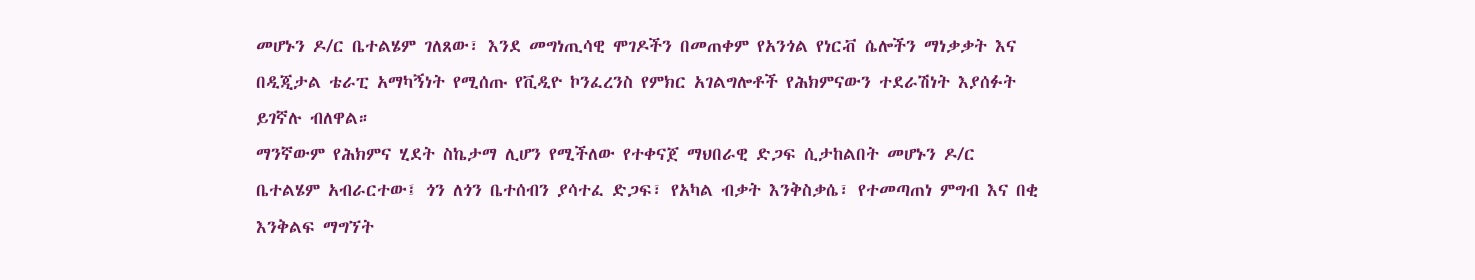መሆኑን ዶ/ር ቤተልሄም ገለጸው፣ እንደ መግነጢሳዊ ሞገዶችን በመጠቀም የአንጎል የነርቭ ሴሎችን ማነቃቃት እና በዲጂታል ቴራፒ አማካኝነት የሚሰጡ የቪዲዮ ኮንፈረንስ የምክር አገልግሎቶች የሕክምናውን ተደራሽነት እያሰፉት ይገኛሉ ብለዋል።
ማንኛውም የሕክምና ሂደት ስኬታማ ሊሆን የሚችለው የተቀናጀ ማህበራዊ ድጋፍ ሲታከልበት መሆኑን ዶ/ር ቤተልሄም አብራርተው፤ ጎን ለጎን ቤተሰብን ያሳተፈ ድጋፍ፣ የአካል ብቃት እንቅስቃሴ፣ የተመጣጠነ ምግብ እና በቂ እንቅልፍ ማግኘት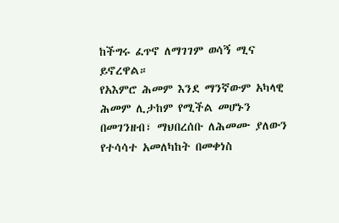ከችግሩ ፈጥኖ ለማገገም ወሳኝ ሚና ይኖረዋል።
የአእምሮ ሕመም እንደ ማንኛውም አካላዊ ሕመም ሊታከም የሚችል መሆኑን በመገንዘብ፣ ማህበረሰቡ ለሕመሙ ያለውን የተሳሳተ አመለካከት በመቀነስ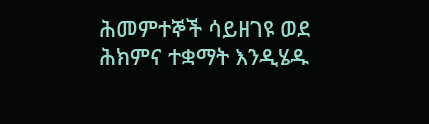ሕመምተኞች ሳይዘገዩ ወደ ሕክምና ተቋማት እንዲሄዱ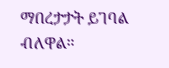ማበረታታት ይገባል ብለዋል።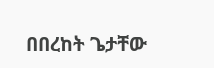በበረከት ጌታቸው